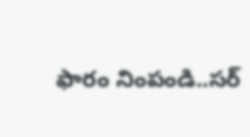ఫారం నింపండి..సర్‌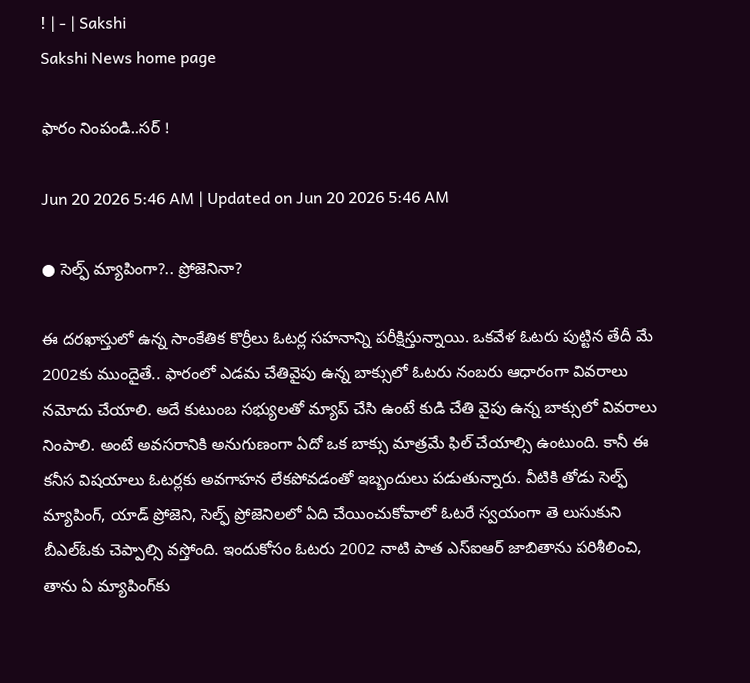! | - | Sakshi
Sakshi News home page

ఫారం నింపండి..సర్‌ !

Jun 20 2026 5:46 AM | Updated on Jun 20 2026 5:46 AM

● సెల్ఫ్‌ మ్యాపింగా?.. ప్రోజెనినా?

ఈ దరఖాస్తులో ఉన్న సాంకేతిక కొర్రీలు ఓటర్ల సహనాన్ని పరీక్షిస్తున్నాయి. ఒకవేళ ఓటరు పుట్టిన తేదీ మే 2002కు ముందైతే.. ఫారంలో ఎడమ చేతివైపు ఉన్న బాక్సులో ఓటరు నంబరు ఆధారంగా వివరాలు నమోదు చేయాలి. అదే కుటుంబ సభ్యులతో మ్యాప్‌ చేసి ఉంటే కుడి చేతి వైపు ఉన్న బాక్సులో వివరాలు నింపాలి. అంటే అవసరానికి అనుగుణంగా ఏదో ఒక బాక్సు మాత్రమే ఫిల్‌ చేయాల్సి ఉంటుంది. కానీ ఈ కనీస విషయాలు ఓటర్లకు అవగాహన లేకపోవడంతో ఇబ్బందులు పడుతున్నారు. వీటికి తోడు సెల్ఫ్‌ మ్యాపింగ్‌, యాడ్‌ ప్రోజెని, సెల్ఫ్‌ ప్రోజెనిలలో ఏది చేయించుకోవాలో ఓటరే స్వయంగా తె లుసుకుని బీఎల్‌ఓకు చెప్పాల్సి వస్తోంది. ఇందుకోసం ఓటరు 2002 నాటి పాత ఎస్‌ఐఆర్‌ జాబితాను పరిశీలించి, తాను ఏ మ్యాపింగ్‌కు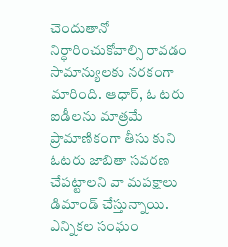చెందుతానో నిర్ధారించుకోవాల్సి రావడం సామాన్యులకు నరకంగా మారింది. ఆధార్‌, ఓ టరు ఐడీలను మాత్రమే ప్రామాణికంగా తీసు కుని ఓటరు జాబితా సవరణ చేపట్టాలని వా మపక్షాలు డిమాండ్‌ చేస్తున్నాయి. ఎన్నికల సంఘం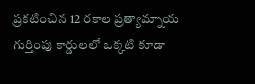ప్రకటించిన 12 రకాల ప్రత్యామ్నాయ గుర్తింపు కార్డులలో ఒక్కటి కూడా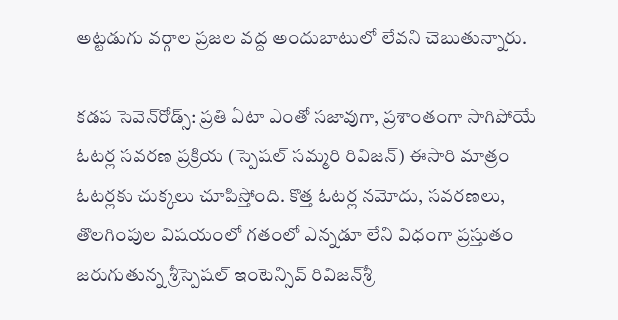అట్టడుగు వర్గాల ప్రజల వద్ద అందుబాటులో లేవని చెబుతున్నారు.

కడప సెవెన్‌రోడ్స్‌: ప్రతి ఏటా ఎంతో సజావుగా, ప్రశాంతంగా సాగిపోయే ఓటర్ల సవరణ ప్రక్రియ (స్పెషల్‌ సమ్మరి రివిజన్‌) ఈసారి మాత్రం ఓటర్లకు చుక్కలు చూపిస్తోంది. కొత్త ఓటర్ల నమోదు, సవరణలు, తొలగింపుల విషయంలో గతంలో ఎన్నడూ లేని విధంగా ప్రస్తుతం జరుగుతున్న శ్రీస్పెషల్‌ ఇంటెన్సివ్‌ రివిజన్‌శ్రీ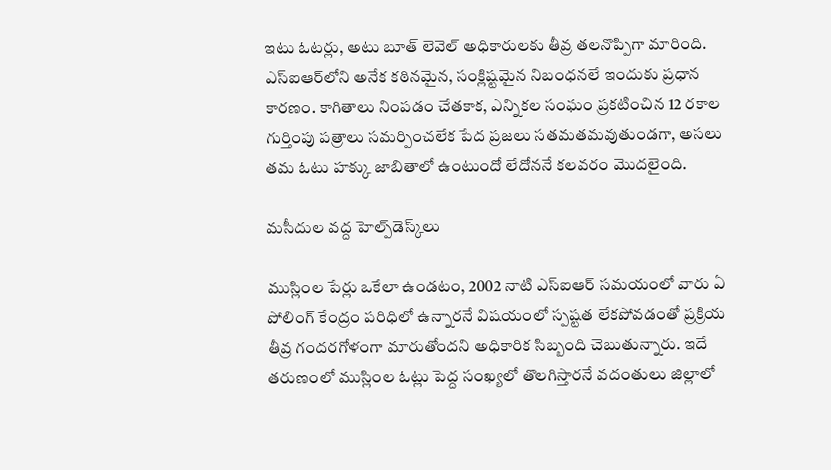ఇటు ఓటర్లు, అటు బూత్‌ లెవెల్‌ అధికారులకు తీవ్ర తలనొప్పిగా మారింది. ఎస్‌ఐఆర్‌లోని అనేక కఠినమైన, సంక్లిష్టమైన నిబంధనలే ఇందుకు ప్రధాన కారణం. కాగితాలు నింపడం చేతకాక, ఎన్నికల సంఘం ప్రకటించిన 12 రకాల గుర్తింపు పత్రాలు సమర్పించలేక పేద ప్రజలు సతమతమవుతుండగా, అసలు తమ ఓటు హక్కు జాబితాలో ఉంటుందో లేదోననే కలవరం మొదలైంది.

మసీదుల వద్ద హెల్ప్‌డెస్క్‌లు

ముస్లింల పేర్లు ఒకేలా ఉండటం, 2002 నాటి ఎస్‌ఐఆర్‌ సమయంలో వారు ఏ పోలింగ్‌ కేంద్రం పరిధిలో ఉన్నారనే విషయంలో స్పష్టత లేకపోవడంతో ప్రక్రియ తీవ్ర గందరగోళంగా మారుతోందని అధికారిక సిబ్బంది చెబుతున్నారు. ఇదే తరుణంలో ముస్లింల ఓట్లు పెద్ద సంఖ్యలో తొలగిస్తారనే వదంతులు జిల్లాలో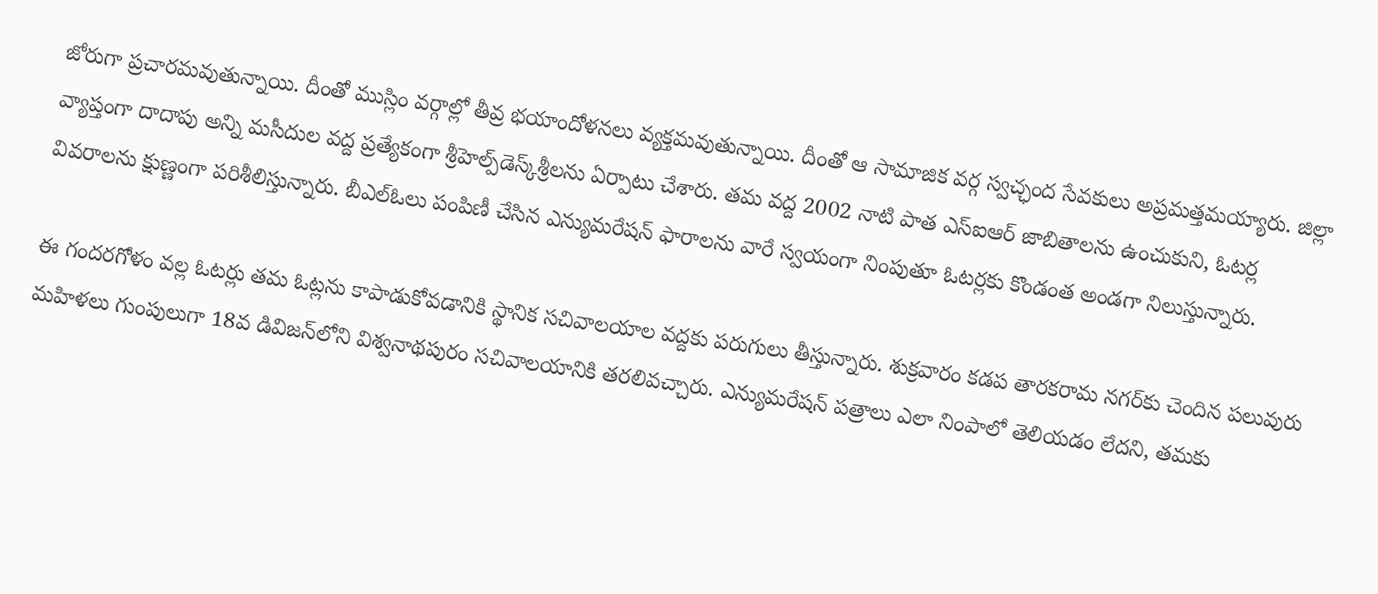జోరుగా ప్రచారమవుతున్నాయి. దీంతో ముస్లిం వర్గాల్లో తీవ్ర భయాందోళనలు వ్యక్తమవుతున్నాయి. దీంతో ఆ సామాజిక వర్గ స్వచ్ఛంద సేవకులు అప్రమత్తమయ్యారు. జిల్లా వ్యాప్తంగా దాదాపు అన్ని మసీదుల వద్ద ప్రత్యేకంగా శ్రీహెల్ప్‌డెస్క్‌శ్రీలను ఏర్పాటు చేశారు. తమ వద్ద 2002 నాటి పాత ఎస్‌ఐఆర్‌ జాబితాలను ఉంచుకుని, ఓటర్ల వివరాలను క్షుణ్ణంగా పరిశీలిస్తున్నారు. బీఎల్‌ఓలు పంపిణీ చేసిన ఎన్యుమరేషన్‌ ఫారాలను వారే స్వయంగా నింపుతూ ఓటర్లకు కొండంత అండగా నిలుస్తున్నారు.

ఈ గందరగోళం వల్ల ఓటర్లు తమ ఓట్లను కాపాడుకోవడానికి స్థానిక సచివాలయాల వద్దకు పరుగులు తీస్తున్నారు. శుక్రవారం కడప తారకరామ నగర్‌కు చెందిన పలువురు మహిళలు గుంపులుగా 18వ డివిజన్‌లోని విశ్వనాథపురం సచివాలయానికి తరలివచ్చారు. ఎన్యుమరేషన్‌ పత్రాలు ఎలా నింపాలో తెలియడం లేదని, తమకు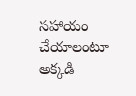సహాయం చేయాలంటూ అక్కడి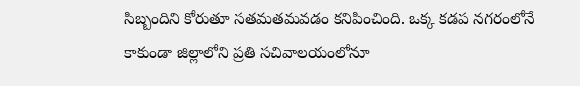సిబ్బందిని కోరుతూ సతమతమవడం కనిపించింది. ఒక్క కడప నగరంలోనే కాకుండా జిల్లాలోని ప్రతి సచివాలయంలోనూ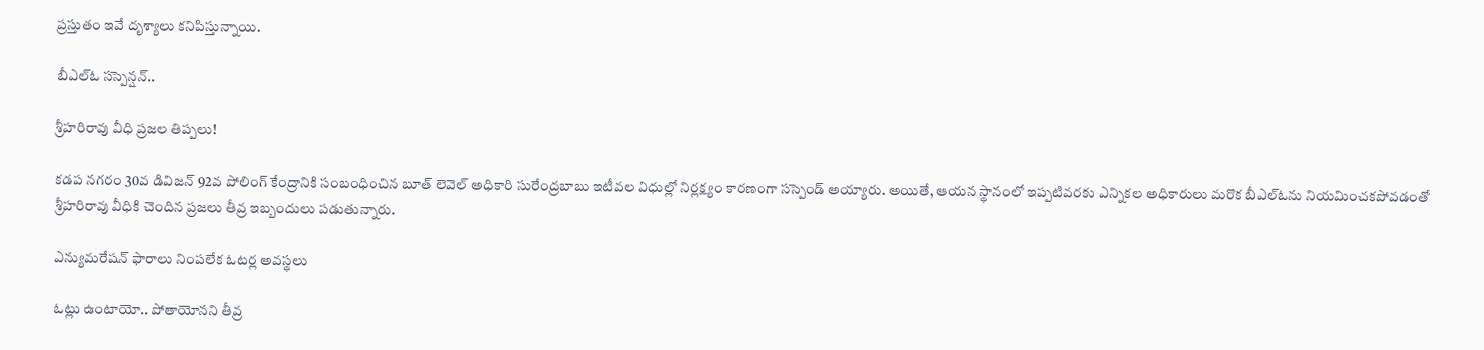ప్రస్తుతం ఇవే దృశ్యాలు కనిపిస్తున్నాయి.

బీఎల్‌ఓ సస్పెన్షన్‌..

శ్రీహరిరావు వీధి ప్రజల తిప్పలు!

కడప నగరం 30వ డివిజన్‌ 92వ పోలింగ్‌ కేంద్రానికి సంబంధించిన బూత్‌ లెవెల్‌ అధికారి సురేంద్రబాబు ఇటీవల విధుల్లో నిర్లక్ష్యం కారణంగా సస్పెండ్‌ అయ్యారు. అయితే, ఆయన స్థానంలో ఇప్పటివరకు ఎన్నికల అధికారులు మరొక బీఎల్‌ఓను నియమించకపోవడంతో శ్రీహరిరావు వీధికి చెందిన ప్రజలు తీవ్ర ఇబ్బందులు పడుతున్నారు.

ఎన్యుమరేషన్‌ ఫారాలు నింపలేక ఓటర్ల అవస్థలు

ఓట్లు ఉంటాయో.. పోతాయోనని తీవ్ర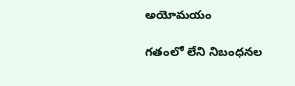అయోమయం

గతంలో లేని నిబంధనల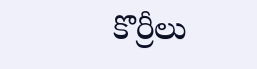కొర్రీలు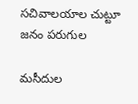సచివాలయాల చుట్టూ జనం పరుగుల

మసీదుల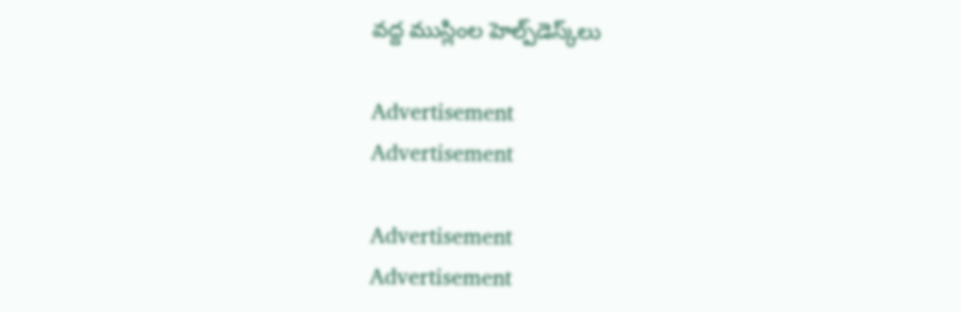వద్ద ముస్లింల హెల్ప్‌డెస్క్‌లు

Advertisement
Advertisement

Advertisement
Advertisement